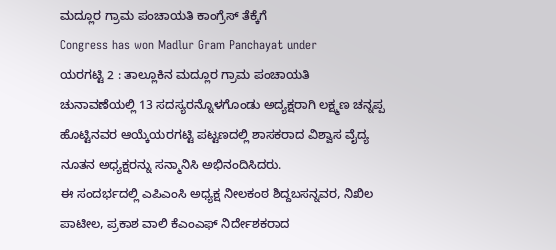ಮದ್ಲೂರ ಗ್ರಾಮ ಪಂಚಾಯತಿ ಕಾಂಗ್ರೆಸ್ ತೆಕ್ಕೆಗೆ
Congress has won Madlur Gram Panchayat under
ಯರಗಟ್ಟಿ 2 : ತಾಲ್ಲೂಕಿನ ಮದ್ಲೂರ ಗ್ರಾಮ ಪಂಚಾಯತಿ ಚುನಾವಣೆಯಲ್ಲಿ 13 ಸದಸ್ಯರನ್ನೊಳಗೊಂಡು ಅದ್ಯಕ್ಷರಾಗಿ ಲಕ್ಷ್ಮಣ ಚನ್ನಪ್ಪ ಹೊಟ್ಟಿನವರ ಆಯ್ಕೆಯರಗಟ್ಟಿ ಪಟ್ಟಣದಲ್ಲಿ ಶಾಸಕರಾದ ವಿಶ್ವಾಸ ವೈದ್ಯ ನೂತನ ಅಧ್ಯಕ್ಷರನ್ನು ಸನ್ಮಾನಿಸಿ ಅಭಿನಂದಿಸಿದರು.
ಈ ಸಂದರ್ಭದಲ್ಲಿ ಎಪಿಎಂಸಿ ಅಧ್ಯಕ್ಷ ನೀಲಕಂಠ ಶಿದ್ದಬಸನ್ನವರ, ನಿಖಿಲ ಪಾಟೀಲ, ಪ್ರಕಾಶ ವಾಲಿ ಕೆಎಂಎಫ್ ನಿರ್ದೇಶಕರಾದ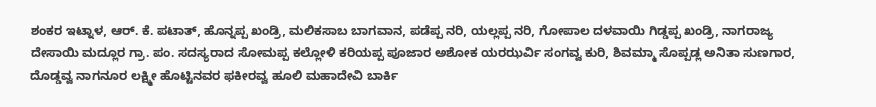ಶಂಕರ ಇಟ್ನಾಳ, ಆರ್. ಕೆ. ಪಟಾತ್, ಹೊನ್ನಪ್ಪ ಖಂಡ್ರಿ, ಮಲಿಕಸಾಬ ಬಾಗವಾನ, ಪಡೆಪ್ಪ ನರಿ, ಯಲ್ಲಪ್ಪ ನರಿ, ಗೋಪಾಲ ದಳವಾಯಿ ಗಿಡ್ಡಪ್ಪ ಖಂಡ್ರಿ, ನಾಗರಾಜ್ಯ ದೇಸಾಯಿ ಮದ್ಲೂರ ಗ್ರಾ. ಪಂ. ಸದಸ್ಯರಾದ ಸೋಮಪ್ಪ ಕಲ್ಲೋಳಿ ಕರಿಯಪ್ಪ ಪೂಜಾರ ಅಶೋಕ ಯರಝರ್ವಿ ಸಂಗವ್ವ ಕುರಿ, ಶಿವಮ್ಮಾ ಸೊಪ್ಪಡ್ಲ ಅನಿತಾ ಸುಣಗಾರ, ದೊಡ್ಡವ್ವ ನಾಗನೂರ ಲಕ್ಷ್ಮೀ ಹೊಟ್ಟಿನವರ ಫಕೀರವ್ವ ಹೂಲಿ ಮಹಾದೇವಿ ಬಾರ್ಕಿ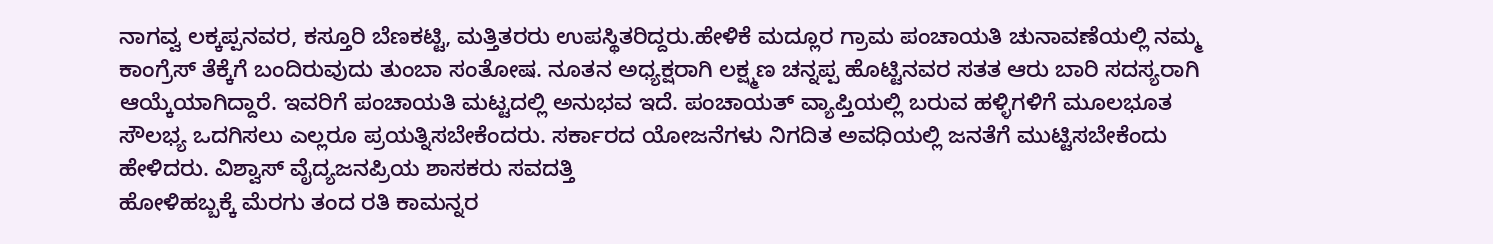ನಾಗವ್ವ ಲಕ್ಕಪ್ಪನವರ, ಕಸ್ತೂರಿ ಬೆಣಕಟ್ಟಿ, ಮತ್ತಿತರರು ಉಪಸ್ಥಿತರಿದ್ದರು.ಹೇಳಿಕೆ ಮದ್ಲೂರ ಗ್ರಾಮ ಪಂಚಾಯತಿ ಚುನಾವಣೆಯಲ್ಲಿ ನಮ್ಮ ಕಾಂಗ್ರೆಸ್ ತೆಕ್ಕೆಗೆ ಬಂದಿರುವುದು ತುಂಬಾ ಸಂತೋಷ. ನೂತನ ಅಧ್ಯಕ್ಷರಾಗಿ ಲಕ್ಷ್ಮಣ ಚನ್ನಪ್ಪ ಹೊಟ್ಟಿನವರ ಸತತ ಆರು ಬಾರಿ ಸದಸ್ಯರಾಗಿ ಆಯ್ಕೆಯಾಗಿದ್ದಾರೆ. ಇವರಿಗೆ ಪಂಚಾಯತಿ ಮಟ್ಟದಲ್ಲಿ ಅನುಭವ ಇದೆ. ಪಂಚಾಯತ್ ವ್ಯಾಪ್ತಿಯಲ್ಲಿ ಬರುವ ಹಳ್ಳಿಗಳಿಗೆ ಮೂಲಭೂತ ಸೌಲಭ್ಯ ಒದಗಿಸಲು ಎಲ್ಲರೂ ಪ್ರಯತ್ನಿಸಬೇಕೆಂದರು. ಸರ್ಕಾರದ ಯೋಜನೆಗಳು ನಿಗದಿತ ಅವಧಿಯಲ್ಲಿ ಜನತೆಗೆ ಮುಟ್ಟಿಸಬೇಕೆಂದು ಹೇಳಿದರು. ವಿಶ್ವಾಸ್ ವೈದ್ಯಜನಪ್ರಿಯ ಶಾಸಕರು ಸವದತ್ತಿ
ಹೋಳಿಹಬ್ಬಕ್ಕೆ ಮೆರಗು ತಂದ ರತಿ ಕಾಮನ್ನರ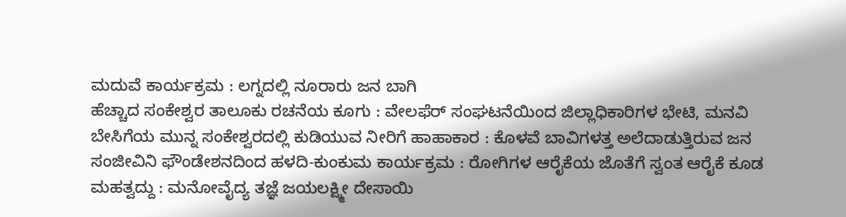ಮದುವೆ ಕಾರ್ಯಕ್ರಮ : ಲಗ್ನದಲ್ಲಿ ನೂರಾರು ಜನ ಬಾಗಿ
ಹೆಚ್ಚಾದ ಸಂಕೇಶ್ವರ ತಾಲೂಕು ರಚನೆಯ ಕೂಗು : ವೇಲಫೆರ್ ಸಂಘಟನೆಯಿಂದ ಜಿಲ್ಲಾಧಿಕಾರಿಗಳ ಭೇಟಿ, ಮನವಿ
ಬೇಸಿಗೆಯ ಮುನ್ನ ಸಂಕೇಶ್ವರದಲ್ಲಿ ಕುಡಿಯುವ ನೀರಿಗೆ ಹಾಹಾಕಾರ : ಕೊಳವೆ ಬಾವಿಗಳತ್ತ ಅಲೆದಾಡುತ್ತಿರುವ ಜನ
ಸಂಜೀವಿನಿ ಫೌಂಡೇಶನದಿಂದ ಹಳದಿ-ಕುಂಕುಮ ಕಾರ್ಯಕ್ರಮ : ರೋಗಿಗಳ ಆರೈಕೆಯ ಜೊತೆಗೆ ಸ್ವಂತ ಆರೈಕೆ ಕೂಡ ಮಹತ್ವದ್ದು : ಮನೋವೈದ್ಯ ತಜ್ಞೆ ಜಯಲಕ್ಷ್ಮೀ ದೇಸಾಯಿ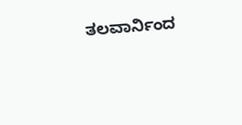ತಲವಾರ್ನಿಂದ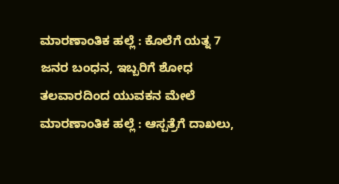ಮಾರಣಾಂತಿಕ ಹಲ್ಲೆ : ಕೊಲೆಗೆ ಯತ್ನ 7 ಜನರ ಬಂಧನ, ಇಬ್ಬರಿಗೆ ಶೋಧ
ತಲವಾರದಿಂದ ಯುವಕನ ಮೇಲೆ ಮಾರಣಾಂತಿಕ ಹಲ್ಲೆ : ಆಸ್ಪತ್ರೆಗೆ ದಾಖಲು,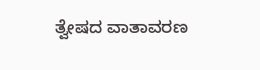ತ್ವೇಷದ ವಾತಾವರಣ